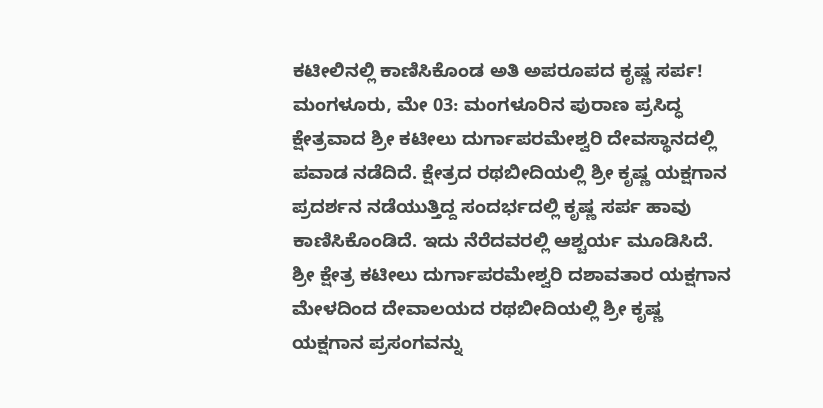ಕಟೀಲಿನಲ್ಲಿ ಕಾಣಿಸಿಕೊಂಡ ಅತಿ ಅಪರೂಪದ ಕೃಷ್ಣ ಸರ್ಪ!
ಮಂಗಳೂರು, ಮೇ 03: ಮಂಗಳೂರಿನ ಪುರಾಣ ಪ್ರಸಿದ್ಧ ಕ್ಷೇತ್ರವಾದ ಶ್ರೀ ಕಟೀಲು ದುರ್ಗಾಪರಮೇಶ್ವರಿ ದೇವಸ್ಥಾನದಲ್ಲಿ ಪವಾಡ ನಡೆದಿದೆ. ಕ್ಷೇತ್ರದ ರಥಬೀದಿಯಲ್ಲಿ ಶ್ರೀ ಕೃಷ್ಣ ಯಕ್ಷಗಾನ ಪ್ರದರ್ಶನ ನಡೆಯುತ್ತಿದ್ದ ಸಂದರ್ಭದಲ್ಲಿ ಕೃಷ್ಣ ಸರ್ಪ ಹಾವು ಕಾಣಿಸಿಕೊಂಡಿದೆ. ಇದು ನೆರೆದವರಲ್ಲಿ ಆಶ್ಚರ್ಯ ಮೂಡಿಸಿದೆ.
ಶ್ರೀ ಕ್ಷೇತ್ರ ಕಟೀಲು ದುರ್ಗಾಪರಮೇಶ್ವರಿ ದಶಾವತಾರ ಯಕ್ಷಗಾನ ಮೇಳದಿಂದ ದೇವಾಲಯದ ರಥಬೀದಿಯಲ್ಲಿ ಶ್ರೀ ಕೃಷ್ಣ ಯಕ್ಷಗಾನ ಪ್ರಸಂಗವನ್ನು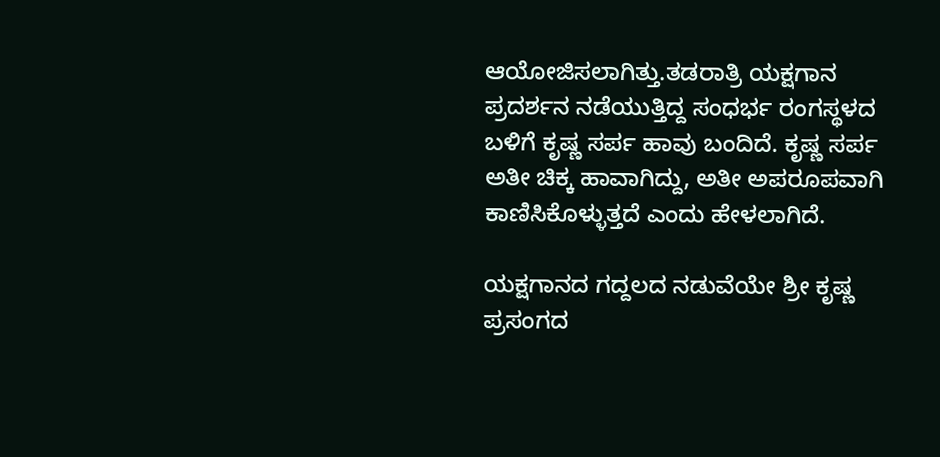ಆಯೋಜಿಸಲಾಗಿತ್ತು.ತಡರಾತ್ರಿ ಯಕ್ಷಗಾನ ಪ್ರದರ್ಶನ ನಡೆಯುತ್ತಿದ್ದ ಸಂಧರ್ಭ ರಂಗಸ್ಥಳದ ಬಳಿಗೆ ಕೃಷ್ಣ ಸರ್ಪ ಹಾವು ಬಂದಿದೆ. ಕೃಷ್ಣ ಸರ್ಪ ಅತೀ ಚಿಕ್ಕ ಹಾವಾಗಿದ್ದು, ಅತೀ ಅಪರೂಪವಾಗಿ ಕಾಣಿಸಿಕೊಳ್ಳುತ್ತದೆ ಎಂದು ಹೇಳಲಾಗಿದೆ.

ಯಕ್ಷಗಾನದ ಗದ್ದಲದ ನಡುವೆಯೇ ಶ್ರೀ ಕೃಷ್ಣ ಪ್ರಸಂಗದ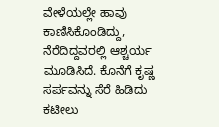ವೇಳೆಯಲ್ಲೇ ಹಾವು ಕಾಣಿಸಿಕೊಂಡಿದ್ದು, ನೆರೆದಿದ್ದವರಲ್ಲಿ ಆಶ್ಚರ್ಯ ಮೂಡಿಸಿದೆ. ಕೊನೆಗೆ ಕೃಷ್ಣ ಸರ್ಪವನ್ನು ಸೆರೆ ಹಿಡಿದು ಕಟೀಲು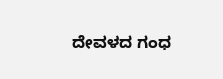ದೇವಳದ ಗಂಧ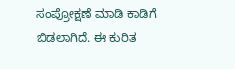ಸಂಪ್ರೋಕ್ಷಣೆ ಮಾಡಿ ಕಾಡಿಗೆ ಬಿಡಲಾಗಿದೆ. ಈ ಕುರಿತ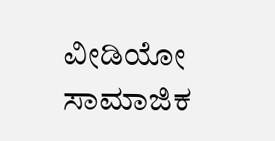ವೀಡಿಯೋ ಸಾಮಾಜಿಕ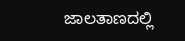ಜಾಲತಾಣದಲ್ಲಿ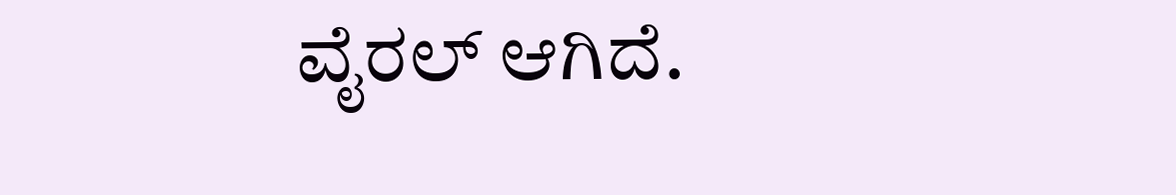ವೈರಲ್ ಆಗಿದೆ.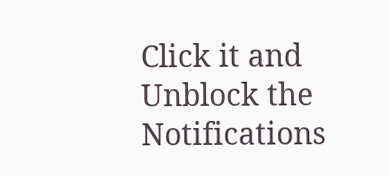Click it and Unblock the Notifications